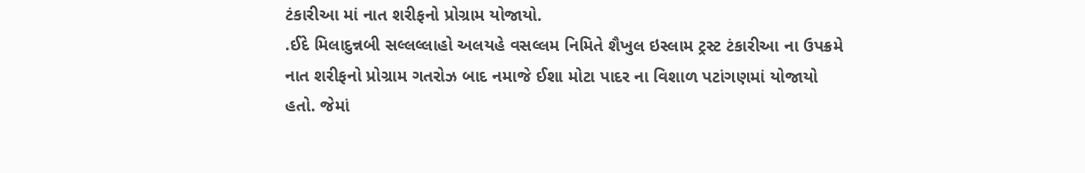ટંકારીઆ માં નાત શરીફનો પ્રોગ્રામ યોજાયો.
.ઈદે મિલાદુન્નબી સલ્લલ્લાહો અલયહે વસલ્લમ નિમિતે શૈખુલ ઇસ્લામ ટ્રસ્ટ ટંકારીઆ ના ઉપક્રમે નાત શરીફનો પ્રોગ્રામ ગતરોઝ બાદ નમાજે ઈશા મોટા પાદર ના વિશાળ પટાંગણમાં યોજાયો હતો. જેમાં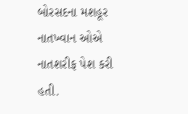બોરસદના મશહૂર નાતખ્વાન ઓએ નાતશરીફ પેશ કરી હતી.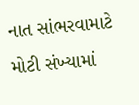નાત સાંભરવામાટે મોટી સંખ્યામાં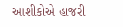આશીકોએ હાજરી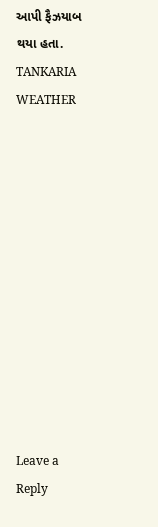આપી ફૈઝયાબ થયા હતા.
TANKARIA WEATHER












Leave a Reply